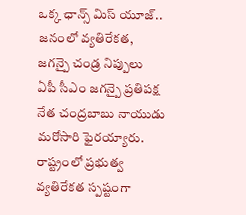ఒక్క ఛాన్స్ మిస్ యూజ్.. జనంలో వ్యతిరేకత, జగన్పై చండ్ర నిప్పులు
ఏపీ సీఎం జగన్పై ప్రతిపక్ష నేత చంద్రబాబు నాయుడు మరోసారి ఫైరయ్యారు. రాష్ట్రంలో ప్రభుత్వ వ్యతిరేకత స్పష్టంగా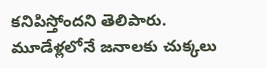కనిపిస్తోందని తెలిపారు. మూడేళ్లలోనే జనాలకు చుక్కలు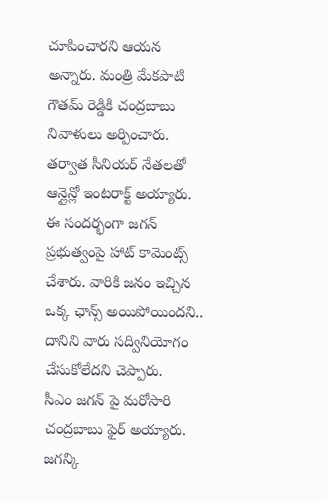చూపించారని ఆయన అన్నారు. మంత్రి మేకపాటి గౌతమ్ రెడ్డికి చంద్రబాబు నివాళులు అర్పించారు. తర్వాత సీనియర్ నేతలతో ఆన్లైన్లో ఇంటరాక్ట్ అయ్యారు. ఈ సందర్భంగా జగన్ ప్రభుత్వంపై హాట్ కామెంట్స్ చేశారు. వారికి జనం ఇచ్చిన ఒక్క ఛాన్స్ అయిపోయిందని.. దానిని వారు సద్వినియోగం చేసుకోలేదని చెప్పారు.
సీఎం జగన్ పై మరోసారి చంద్రబాబు ఫైర్ అయ్యారు. జగన్కి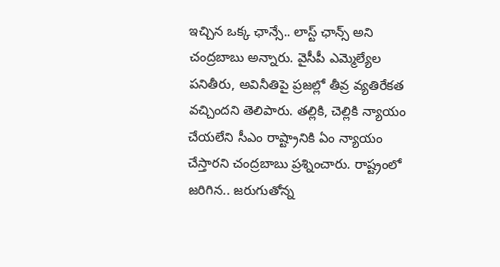ఇచ్చిన ఒక్క ఛాన్సే.. లాస్ట్ ఛాన్స్ అని చంద్రబాబు అన్నారు. వైసీపీ ఎమ్మెల్యేల పనితీరు, అవినీతిపై ప్రజల్లో తీవ్ర వ్యతిరేకత వచ్చిందని తెలిపారు. తల్లికి, చెల్లికి న్యాయం చేయలేని సీఎం రాష్ట్రానికి ఏం న్యాయం చేస్తారని చంద్రబాబు ప్రశ్నించారు. రాష్ట్రంలో జరిగిన.. జరుగుతోన్న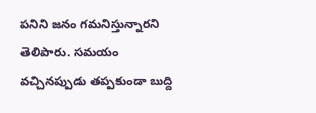పనిని జనం గమనిస్తున్నారని తెలిపారు. సమయం వచ్చినప్పుడు తప్పకుండా బుద్ది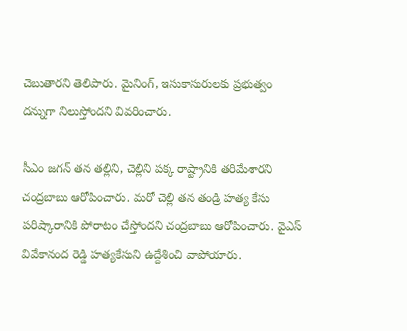చెబుతారని తెలిపారు. మైనింగ్, ఇసుకాసురులకు ప్రభుత్వం దన్నుగా నిలుస్తోందని వివరించారు.

సీఎం జగన్ తన తల్లిని, చెల్లిని పక్క రాష్ట్రానికి తరిమేశారని చంద్రబాబు ఆరోపించారు. మరో చెల్లి తన తండ్రి హత్య కేసు పరిష్కారానికి పోరాటం చేస్తోందని చంద్రబాబు ఆరోపించారు. వైఎస్ వివేకానంద రెడ్డి హత్యకేసుని ఉద్దేశించి వాపోయారు.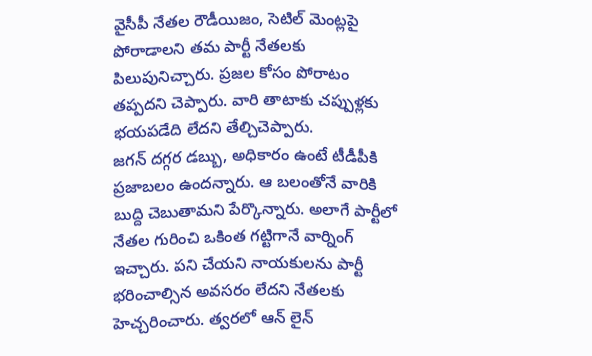వైసీపీ నేతల రౌడీయిజం, సెటిల్ మెంట్లపై పోరాడాలని తమ పార్టీ నేతలకు పిలుపునిచ్చారు. ప్రజల కోసం పోరాటం తప్పదని చెప్పారు. వారి తాటాకు చప్పుళ్లకు భయపడేది లేదని తేల్చిచెప్పారు.
జగన్ దగ్గర డబ్బు, అధికారం ఉంటే టీడీపీకి ప్రజాబలం ఉందన్నారు. ఆ బలంతోనే వారికి బుద్ది చెబుతామని పేర్కొన్నారు. అలాగే పార్టీలో నేతల గురించి ఒకింత గట్టిగానే వార్నింగ్ ఇచ్చారు. పని చేయని నాయకులను పార్టీ భరించాల్సిన అవసరం లేదని నేతలకు హెచ్చరించారు. త్వరలో ఆన్ లైన్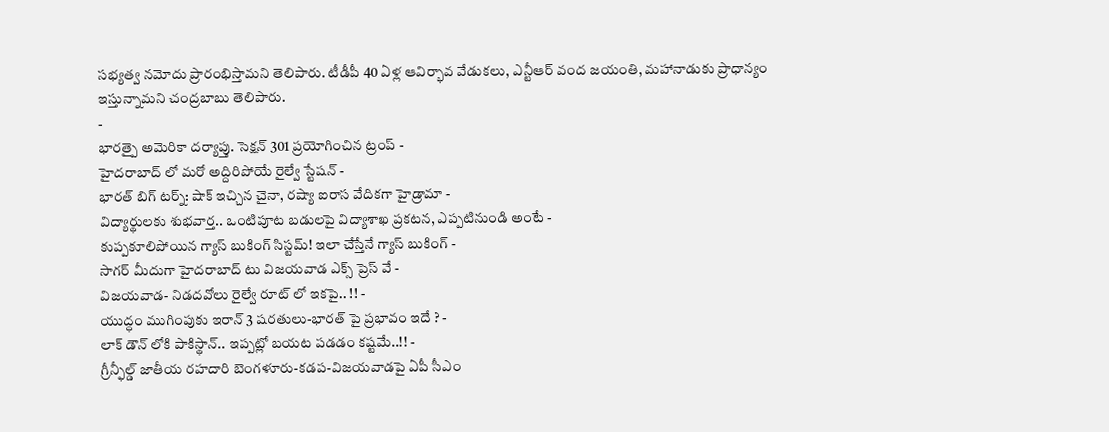సభ్యత్వ నమోదు ప్రారంభిస్తామని తెలిపారు. టీడీపీ 40 ఏళ్ల ఆవిర్భావ వేడుకలు, ఎన్టీఆర్ వంద జయంతి, మహానాడుకు ప్రాధాన్యం ఇస్తున్నామని చంద్రబాబు తెలిపారు.
-
భారత్పై అమెరికా దర్యాప్తు. సెక్షన్ 301 ప్రయోగించిన ట్రంప్ -
హైదరాబాద్ లో మరో అద్దిరిపోయే రైల్వే స్టేషన్ -
భారత్ బిగ్ టర్న్: షాక్ ఇచ్చిన చైనా, రష్యా ఐరాస వేదికగా హైడ్రామా -
విద్యార్థులకు శుభవార్త.. ఒంటిపూట బడులపై విద్యాశాఖ ప్రకటన, ఎప్పటినుండి అంటే -
కుప్పకూలిపోయిన గ్యాస్ బుకింగ్ సిస్టమ్! ఇలా చేస్తేనే గ్యాస్ బుకింగ్ -
సాగర్ మీదుగా హైదరాబాద్ టు విజయవాడ ఎక్స్ ప్రెస్ వే -
విజయవాడ- నిడదవోలు రైల్వే రూట్ లో ఇకపై.. !! -
యుద్ధం ముగింపుకు ఇరాన్ 3 షరతులు-భారత్ పై ప్రభావం ఇదే ? -
లాక్ డౌన్ లోకి పాకిస్థాన్.. ఇప్పట్లో బయట పడడం కష్టమే..!! -
గ్రీన్ఫీల్డ్ జాతీయ రహదారి బెంగళూరు-కడప-విజయవాడపై ఏపీ సీఎం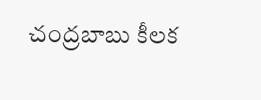చంద్రబాబు కీలక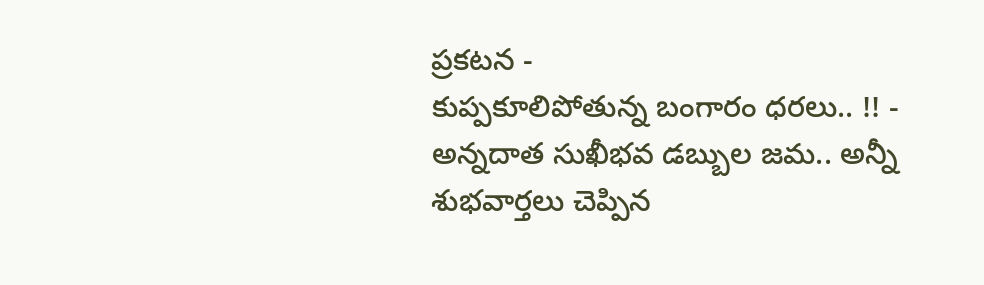ప్రకటన -
కుప్పకూలిపోతున్న బంగారం ధరలు.. !! -
అన్నదాత సుఖీభవ డబ్బుల జమ.. అన్నీ శుభవార్తలు చెప్పిన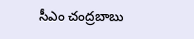సీఎం చంద్రబాబు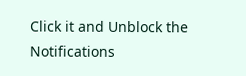Click it and Unblock the Notifications